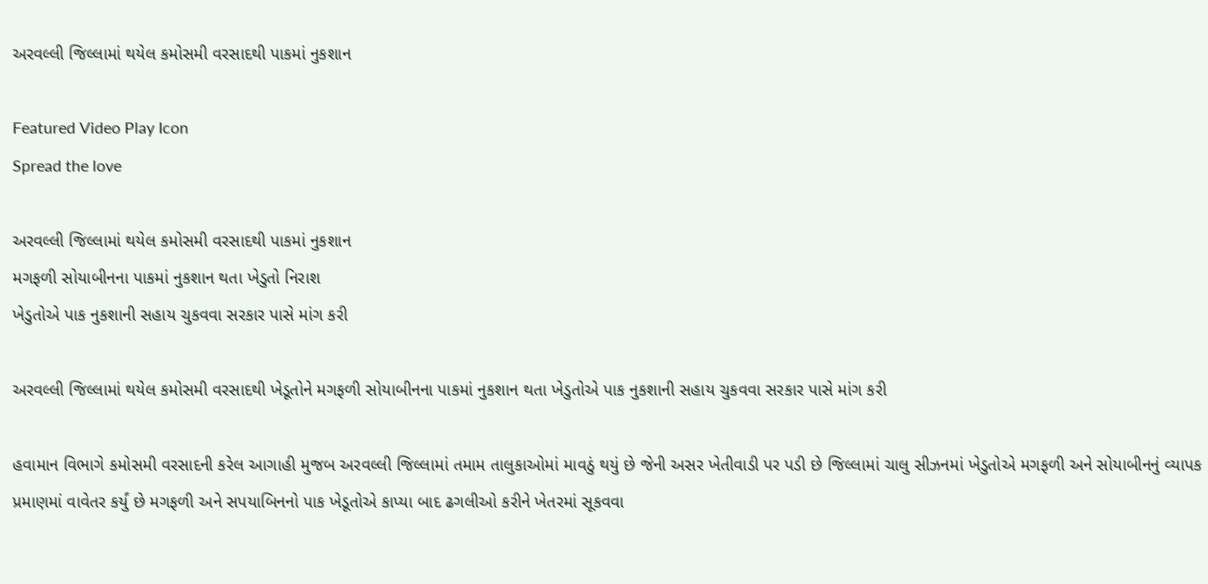અરવલ્લી જિલ્લામાં થયેલ કમોસમી વરસાદથી પાકમાં નુકશાન

Featured Video Play Icon
Spread the love

અરવલ્લી જિલ્લામાં થયેલ કમોસમી વરસાદથી પાકમાં નુકશાન
મગફળી સોયાબીનના પાકમાં નુકશાન થતા ખેડુતો નિરાશ
ખેડુતોએ પાક નુકશાની સહાય ચુકવવા સરકાર પાસે માંગ કરી

અરવલ્લી જિલ્લામાં થયેલ કમોસમી વરસાદથી ખેડૂતોને મગફળી સોયાબીનના પાકમાં નુકશાન થતા ખેડુતોએ પાક નુકશાની સહાય ચુકવવા સરકાર પાસે માંગ કરી

હવામાન વિભાગે કમોસમી વરસાદની કરેલ આગાહી મુજબ અરવલ્લી જિલ્લામાં તમામ તાલુકાઓમાં માવઠું થયું છે જેની અસર ખેતીવાડી પર પડી છે જિલ્લામાં ચાલુ સીઝનમાં ખેડુતોએ મગફળી અને સોયાબીનનું વ્યાપક પ્રમાણમાં વાવેતર કર્યું છે મગફળી અને સપયાબિનનો પાક ખેડૂતોએ કાપ્યા બાદ ઢગલીઓ કરીને ખેતરમાં સૂકવવા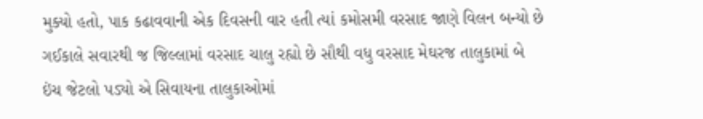મુક્યો હતો, પાક કઢાવવાની એક દિવસની વાર હતી ત્યાં કમોસમી વરસાદ જાણે વિલન બન્યો છે ગઈકાલે સવારથી જ જિલ્લામાં વરસાદ ચાલુ રહ્યો છે સૌથી વધુ વરસાદ મેઘરજ તાલુકામાં બે ઇંચ જેટલો પડ્યો એ સિવાયના તાલુકાઓમાં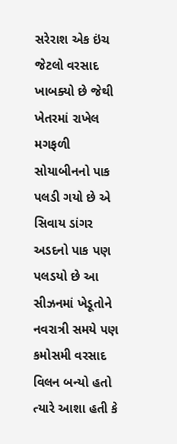સરેરાશ એક ઇંચ જેટલો વરસાદ ખાબક્યો છે જેથી ખેતરમાં રાખેલ મગફળી સોયાબીનનો પાક પલડી ગયો છે એ સિવાય ડાંગર અડદનો પાક પણ પલડયો છે આ સીઝનમાં ખેડૂતોને નવરાત્રી સમયે પણ કમોસમી વરસાદ વિલન બન્યો હતો ત્યારે આશા હતી કે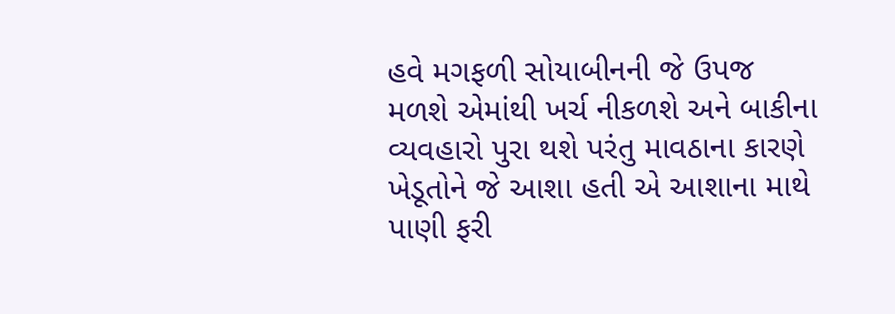હવે મગફળી સોયાબીનની જે ઉપજ મળશે એમાંથી ખર્ચ નીકળશે અને બાકીના વ્યવહારો પુરા થશે પરંતુ માવઠાના કારણે ખેડૂતોને જે આશા હતી એ આશાના માથે પાણી ફરી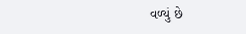વળ્યું છે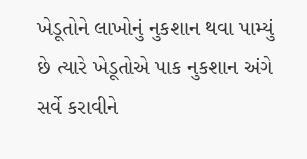ખેડૂતોને લાખોનું નુકશાન થવા પામ્યું છે ત્યારે ખેડૂતોએ પાક નુકશાન અંગે સર્વે કરાવીને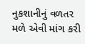નુકશાનીનું વળતર મળે એવી માંગ કરી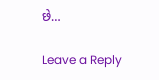છે…

Leave a Reply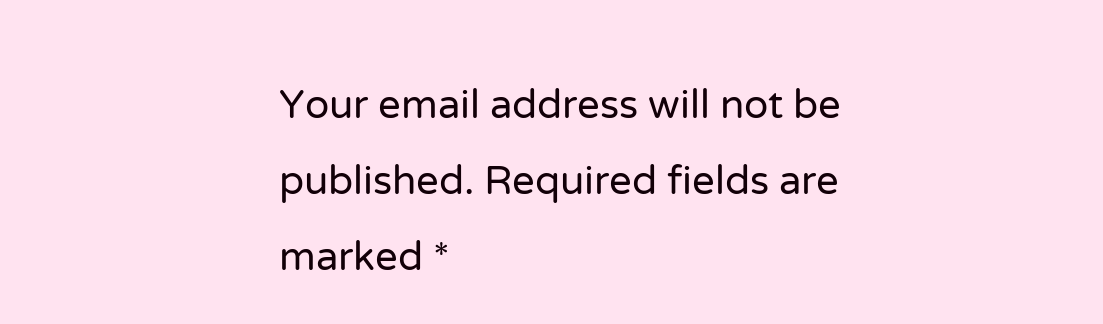Your email address will not be published. Required fields are marked *